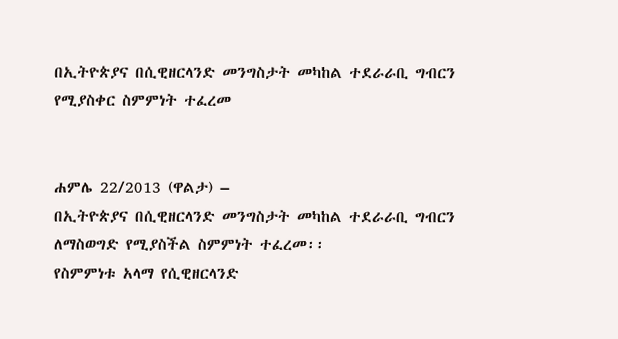በኢትዮጵያና በሲዊዘርላንድ መንግስታት መካከል ተደራራቢ ግብርን የሚያስቀር ስምምነት ተፈረመ


ሐምሌ 22/2013 (ዋልታ) –
በኢትዮጵያና በሲዊዘርላንድ መንግስታት መካከል ተደራራቢ ግብርን ለማስወግድ የሚያስችል ስምምነት ተፈረመ፡፡
የስምምነቱ አላማ የሲዊዘርላንድ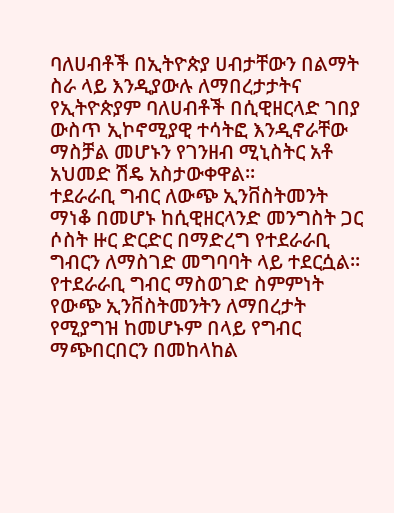ባለሀብቶች በኢትዮጵያ ሀብታቸውን በልማት ስራ ላይ እንዲያውሉ ለማበረታታትና የኢትዮጵያም ባለሀብቶች በሲዊዘርላድ ገበያ ውስጥ ኢኮኖሚያዊ ተሳትፎ እንዲኖራቸው ማስቻል መሆኑን የገንዘብ ሚኒስትር አቶ አህመድ ሽዴ አስታውቀዋል፡፡
ተደራራቢ ግብር ለውጭ ኢንቨስትመንት ማነቆ በመሆኑ ከሲዊዘርላንድ መንግስት ጋር ሶስት ዙር ድርድር በማድረግ የተደራራቢ ግብርን ለማስገድ መግባባት ላይ ተደርሷል፡፡
የተደራራቢ ግብር ማስወገድ ስምምነት የውጭ ኢንቨስትመንትን ለማበረታት የሚያግዝ ከመሆኑም በላይ የግብር ማጭበርበርን በመከላከል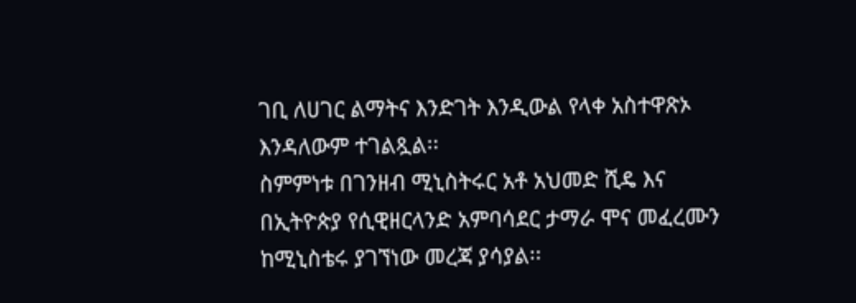ገቢ ለሀገር ልማትና እንድገት እንዲውል የላቀ አስተዋጽኦ እንዳለውም ተገልጿል፡፡
ስምምነቱ በገንዘብ ሚኒስትሩር አቶ አህመድ ሺዴ እና በኢትዮጵያ የሲዊዘርላንድ አምባሳደር ታማራ ሞና መፈረሙን ከሚኒስቴሩ ያገኘነው መረጃ ያሳያል፡፡